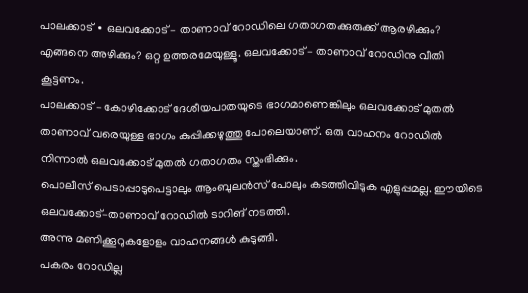പാലക്കാട് ∙ ഒലവക്കോട് – താണാവ് റോഡിലെ ഗതാഗതക്കുരുക്ക് ആരഴിക്കും? എങ്ങനെ അഴിക്കും? ഒറ്റ ഉത്തരമേയുള്ളൂ. ഒലവക്കോട് – താണാവ് റോഡിനു വീതി കൂട്ടണം.
പാലക്കാട് – കോഴിക്കോട് ദേശീയപാതയുടെ ഭാഗമാണെങ്കിലും ഒലവക്കോട് മുതൽ താണാവ് വരെയുള്ള ഭാഗം കുപ്പിക്കഴുത്തു പോലെയാണ്. ഒരു വാഹനം റോഡിൽ നിന്നാൽ ഒലവക്കോട് മുതൽ ഗതാഗതം സ്തംഭിക്കും.
പൊലീസ് പെടാപ്പാടുപെട്ടാലും ആംബുലൻസ് പോലും കടത്തിവിടുക എളുപ്പമല്ല. ഈയിടെ ഒലവക്കോട്–താണാവ് റോഡിൽ ടാറിങ് നടത്തി.
അന്നു മണിക്കൂറുകളോളം വാഹനങ്ങൾ കുടുങ്ങി.
പകരം റോഡില്ല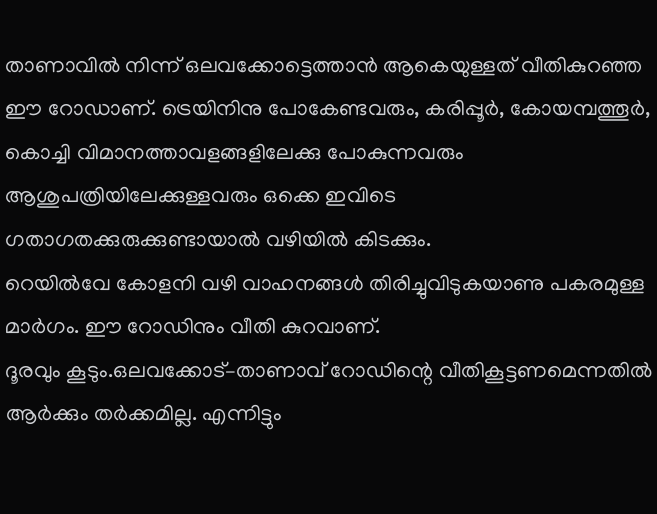താണാവിൽ നിന്ന് ഒലവക്കോട്ടെത്താൻ ആകെയുള്ളത് വീതികുറഞ്ഞ ഈ റോഡാണ്. ട്രെയിനിനു പോകേണ്ടവരും, കരിപ്പൂർ, കോയമ്പത്തൂർ, കൊച്ചി വിമാനത്താവളങ്ങളിലേക്കു പോകുന്നവരും ആശുപത്രിയിലേക്കുള്ളവരും ഒക്കെ ഇവിടെ ഗതാഗതക്കുരുക്കുണ്ടായാൽ വഴിയിൽ കിടക്കും.
റെയിൽവേ കോളനി വഴി വാഹനങ്ങൾ തിരിച്ചുവിടുകയാണു പകരമുള്ള മാർഗം. ഈ റോഡിനും വീതി കുറവാണ്.
ദൂരവും കൂടും.ഒലവക്കോട്–താണാവ് റോഡിന്റെ വീതികൂട്ടണമെന്നതിൽ ആർക്കും തർക്കമില്ല. എന്നിട്ടും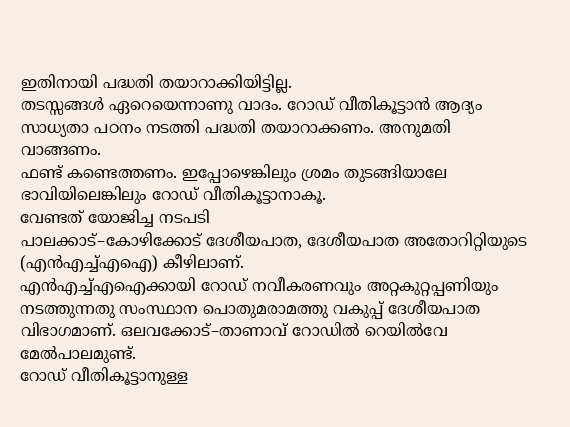ഇതിനായി പദ്ധതി തയാറാക്കിയിട്ടില്ല.
തടസ്സങ്ങൾ ഏറെയെന്നാണു വാദം. റോഡ് വീതികൂട്ടാൻ ആദ്യം സാധ്യതാ പഠനം നടത്തി പദ്ധതി തയാറാക്കണം. അനുമതി വാങ്ങണം.
ഫണ്ട് കണ്ടെത്തണം. ഇപ്പോഴെങ്കിലും ശ്രമം തുടങ്ങിയാലേ ഭാവിയിലെങ്കിലും റോഡ് വീതികൂട്ടാനാകൂ.
വേണ്ടത് യോജിച്ച നടപടി
പാലക്കാട്–കോഴിക്കോട് ദേശീയപാത, ദേശീയപാത അതോറിറ്റിയുടെ (എൻഎച്ച്എഐ) കീഴിലാണ്.
എൻഎച്ച്എഐക്കായി റോഡ് നവീകരണവും അറ്റകുറ്റപ്പണിയും നടത്തുന്നതു സംസ്ഥാന പൊതുമരാമത്തു വകുപ്പ് ദേശീയപാത വിഭാഗമാണ്. ഒലവക്കോട്–താണാവ് റോഡിൽ റെയിൽവേ മേൽപാലമുണ്ട്.
റോഡ് വീതികൂട്ടാനുള്ള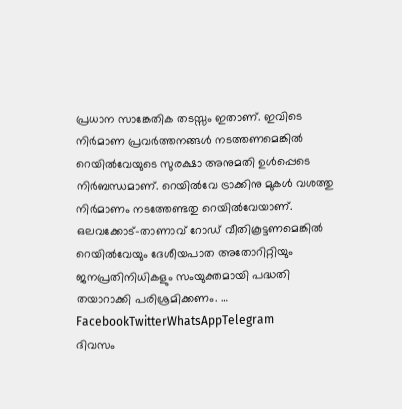പ്രധാന സാങ്കേതിക തടസ്സം ഇതാണ്. ഇവിടെ നിർമാണ പ്രവർത്തനങ്ങൾ നടത്തണമെങ്കിൽ റെയിൽവേയുടെ സുരക്ഷാ അനുമതി ഉൾപ്പെടെ നിർബന്ധമാണ്. റെയിൽവേ ട്രാക്കിനു മുകൾ വശത്തു നിർമാണം നടത്തേണ്ടതു റെയിൽവേയാണ്.
ഒലവക്കോട്–താണാവ് റോഡ് വീതികൂട്ടണമെങ്കിൽ റെയിൽവേയും ദേശീയപാത അതോറിറ്റിയും ജനപ്രതിനിധികളും സംയുക്തമായി പദ്ധതി തയാറാക്കി പരിശ്രമിക്കണം. … FacebookTwitterWhatsAppTelegram
ദിവസം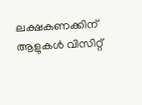ലക്ഷകണക്കിന് ആളുകൾ വിസിറ്റ്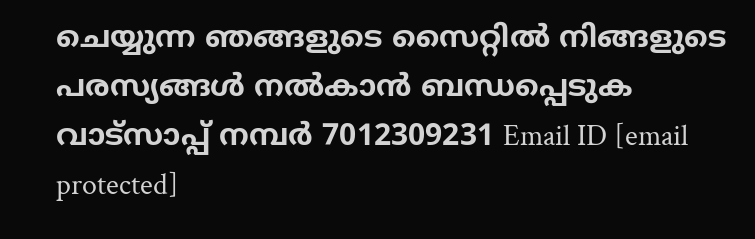ചെയ്യുന്ന ഞങ്ങളുടെ സൈറ്റിൽ നിങ്ങളുടെ പരസ്യങ്ങൾ നൽകാൻ ബന്ധപ്പെടുക വാട്സാപ്പ് നമ്പർ 7012309231 Email ID [email protected]